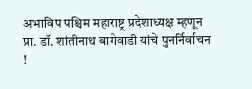अभाविप पश्चिम महाराष्ट्र प्रदेशाध्यक्ष म्हणून प्रा. डॉ. शांतीनाथ बागेवाडी यांचे पुनर्निर्वाचन !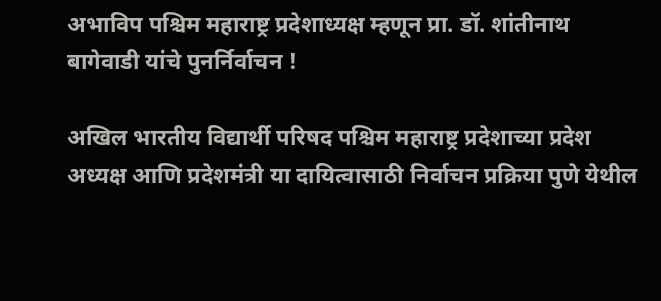अभाविप पश्चिम महाराष्ट्र प्रदेशाध्यक्ष म्हणून प्रा. डॉ. शांतीनाथ बागेवाडी यांचे पुनर्निर्वाचन !

अखिल भारतीय विद्यार्थी परिषद पश्चिम महाराष्ट्र प्रदेशाच्या प्रदेश अध्यक्ष आणि प्रदेशमंत्री या दायित्वासाठी निर्वाचन प्रक्रिया पुणे येथील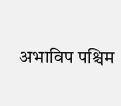अभाविप पश्चिम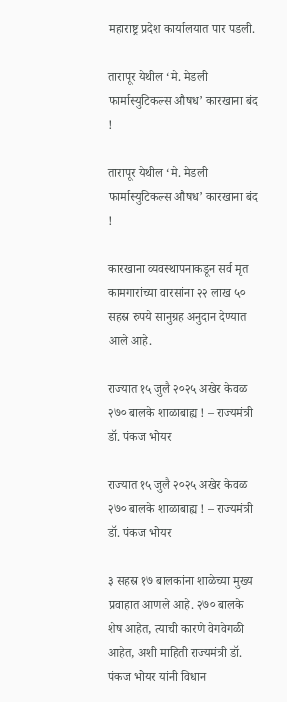महाराष्ट्र प्रदेश कार्यालयात पार पडली.

तारापूर येथील ‘मे. मेडली फार्मास्युटिकल्स औषध’ कारखाना बंद !

तारापूर येथील ‘मे. मेडली फार्मास्युटिकल्स औषध’ कारखाना बंद !

कारखाना व्यवस्थापनाकडून सर्व मृत कामगारांच्या वारसांना २२ लाख ५० सहस्र रुपये सानुग्रह अनुदान देण्यात आले आहे.

राज्यात १५ जुलै २०२५ अखेर केवळ २७० बालके शाळाबाह्य ! – राज्यमंत्री डॉ. पंकज भोयर

राज्यात १५ जुलै २०२५ अखेर केवळ २७० बालके शाळाबाह्य ! – राज्यमंत्री डॉ. पंकज भोयर

३ सहस्र १७ बालकांना शाळेच्या मुख्य प्रवाहात आणले आहे. २७० बालके शेष आहेत, त्याची कारणे वेगवेगळी आहेत, अशी माहिती राज्यमंत्री डॉ. पंकज भोयर यांनी विधान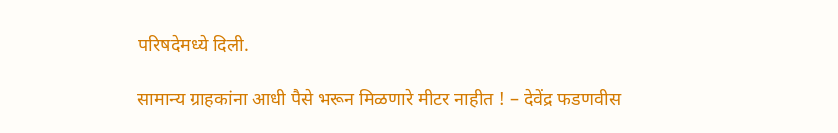परिषदेमध्ये दिली.

सामान्य ग्राहकांना आधी पैसे भरून मिळणारे मीटर नाहीत ! – देवेंद्र फडणवीस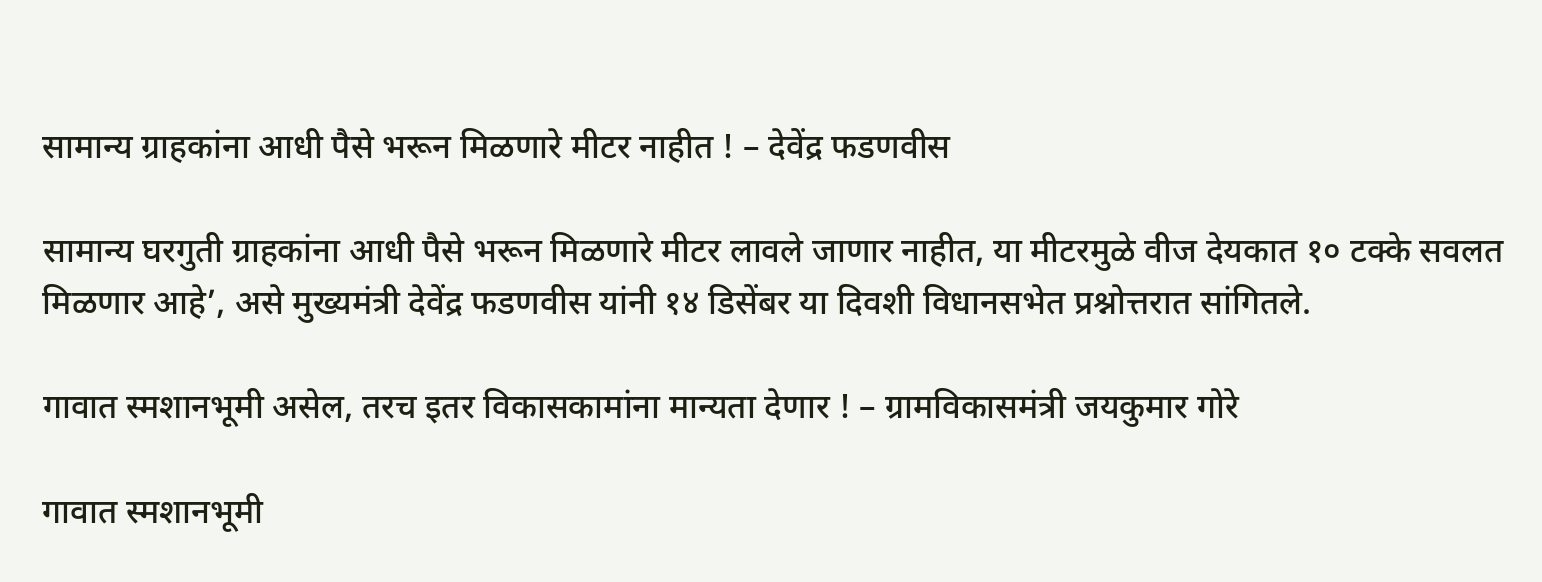सामान्य ग्राहकांना आधी पैसे भरून मिळणारे मीटर नाहीत ! – देवेंद्र फडणवीस

सामान्य घरगुती ग्राहकांना आधी पैसे भरून मिळणारे मीटर लावले जाणार नाहीत, या मीटरमुळे वीज देयकात १० टक्के सवलत मिळणार आहे’, असे मुख्यमंत्री देवेंद्र फडणवीस यांनी १४ डिसेंबर या दिवशी विधानसभेत प्रश्नोत्तरात सांगितले.

गावात स्मशानभूमी असेल, तरच इतर विकासकामांना मान्यता देणार ! – ग्रामविकासमंत्री जयकुमार गोरे

गावात स्मशानभूमी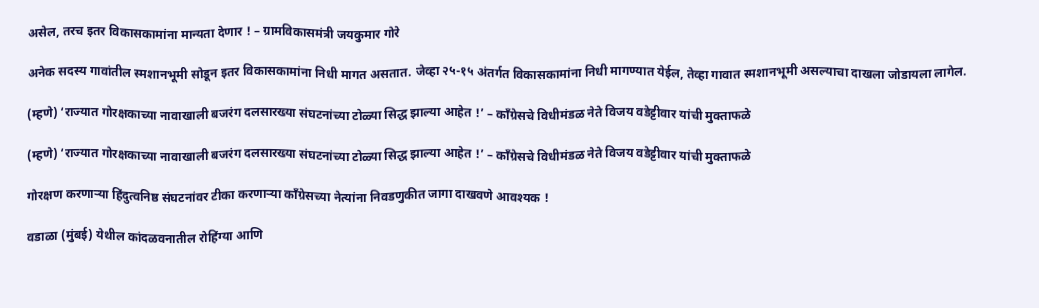असेल, तरच इतर विकासकामांना मान्यता देणार ! – ग्रामविकासमंत्री जयकुमार गोरे

अनेक सदस्य गावांतील स्मशानभूमी सोडून इतर विकासकामांना निधी मागत असतात. जेव्हा २५-१५ अंतर्गत विकासकामांना निधी मागण्यात येईल, तेव्हा गावात स्मशानभूमी असल्याचा दाखला जोडायला लागेल.

(म्हणे) ‘राज्यात गोरक्षकाच्या नावाखाली बजरंग दलसारख्या संघटनांच्या टोळ्या सिद्ध झाल्या आहेत !’ – काँग्रेसचे विधीमंडळ नेते विजय वडेट्टीवार यांची मुक्ताफळे

(म्हणे) ‘राज्यात गोरक्षकाच्या नावाखाली बजरंग दलसारख्या संघटनांच्या टोळ्या सिद्ध झाल्या आहेत !’ – काँग्रेसचे विधीमंडळ नेते विजय वडेट्टीवार यांची मुक्ताफळे

गोरक्षण करणार्‍या हिंदुत्वनिष्ठ संघटनांवर टीका करणार्‍या काँग्रेसच्या नेत्यांना निवडणुकीत जागा दाखवणे आवश्यक !

वडाळा (मुंबई) येथील कांदळवनातील रोहिंग्या आणि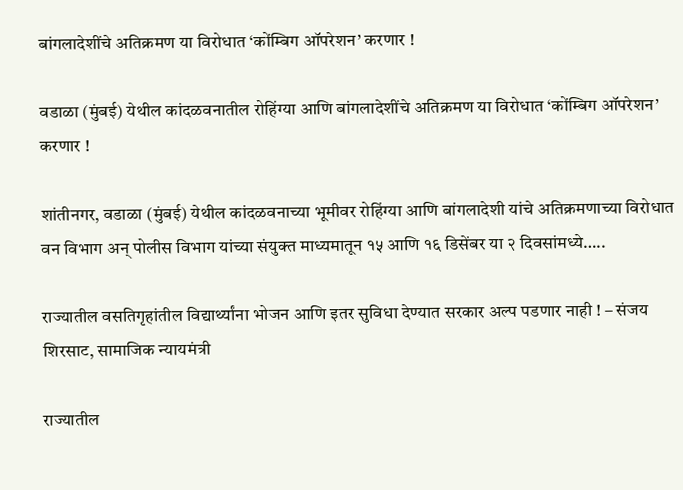बांगलादेशींचे अतिक्रमण या विरोधात ‘कोंम्बिग ऑपरेशन’ करणार !

वडाळा (मुंबई) येथील कांदळवनातील रोहिंग्या आणि बांगलादेशींचे अतिक्रमण या विरोधात ‘कोंम्बिग ऑपरेशन’ करणार !

शांतीनगर, वडाळा (मुंबई) येथील कांदळवनाच्या भूमीवर रोहिंग्या आणि बांगलादेशी यांचे अतिक्रमणाच्या विरोधात वन विभाग अन् पोलीस विभाग यांच्या संयुक्त माध्यमातून १५ आणि १६ डिसेंबर या २ दिवसांमध्ये…..

राज्यातील वसतिगृहांतील विद्यार्थ्यांना भोजन आणि इतर सुविधा देण्यात सरकार अल्प पडणार नाही ! – संजय शिरसाट, सामाजिक न्यायमंत्री

राज्यातील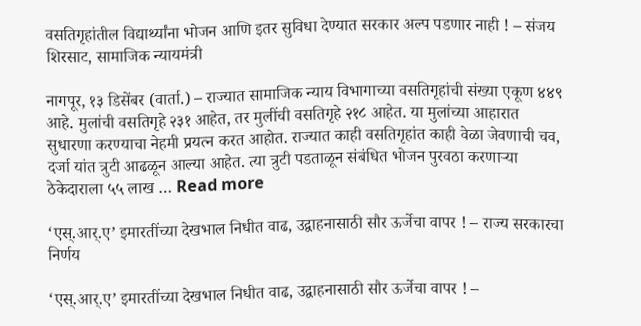वसतिगृहांतील विद्यार्थ्यांना भोजन आणि इतर सुविधा देण्यात सरकार अल्प पडणार नाही ! – संजय शिरसाट, सामाजिक न्यायमंत्री

नागपूर, १३ डिसेंबर (वार्ता.) – राज्यात सामाजिक न्याय विभागाच्या वसतिगृहांची संख्या एकूण ४४९ आहे. मुलांची वसतिगृहे २३१ आहेत, तर मुलींची वसतिगृहे २१८ आहेत. या मुलांच्या आहारात सुधारणा करण्याचा नेहमी प्रयत्न करत आहोत. राज्यात काही वसतिगृहांत काही वेळा जेवणाची चव, दर्जा यांत त्रुटी आढळून आल्या आहेत. त्या त्रुटी पडताळून संबंधित भोजन पुरवठा करणार्‍या ठेकेदाराला ५५ लाख … Read more

‘एस्.आर्.ए’ इमारतींच्या देखभाल निधीत वाढ, उद्वाहनासाठी सौर ऊर्जेचा वापर ! – राज्य सरकारचा निर्णय

‘एस्.आर्.ए’ इमारतींच्या देखभाल निधीत वाढ, उद्वाहनासाठी सौर ऊर्जेचा वापर ! –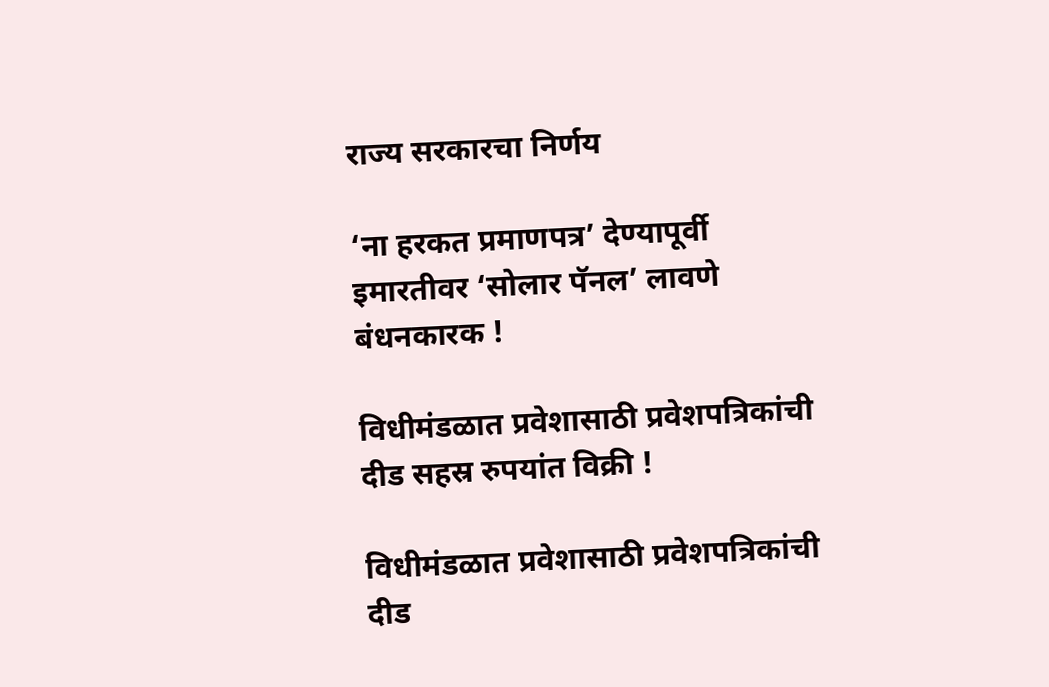राज्य सरकारचा निर्णय

‘ना हरकत प्रमाणपत्र’ देण्यापूर्वी इमारतीवर ‘सोलार पॅनल’ लावणे बंधनकारक !

विधीमंडळात प्रवेशासाठी प्रवेशपत्रिकांची दीड सहस्र रुपयांत विक्री !

विधीमंडळात प्रवेशासाठी प्रवेशपत्रिकांची दीड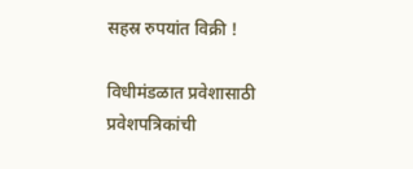सहस्र रुपयांत विक्री !

विधीमंडळात प्रवेशासाठी प्रवेशपत्रिकांची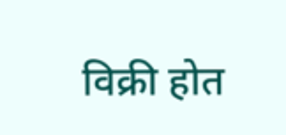विक्री होत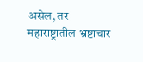असेल, तर महाराष्ट्रातील भ्रष्टाचार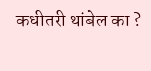कधीतरी थांबेल का ?